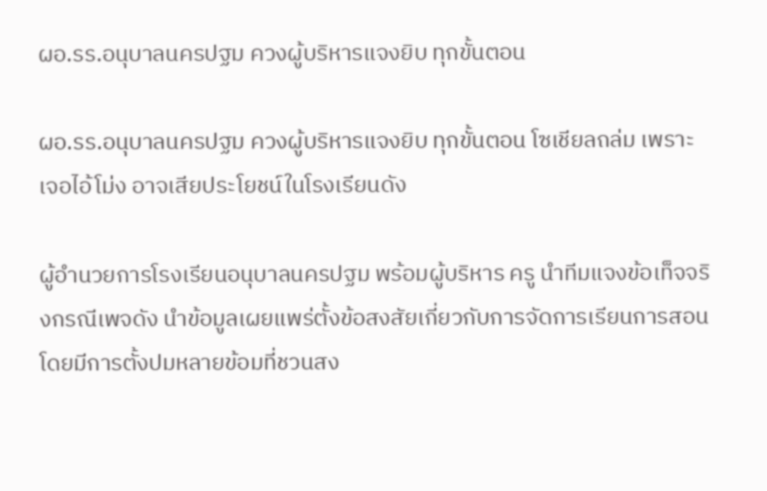ผอ.รร.อนุบาลนครปฐม ควงผู้บริหารแจงยิบ ทุกขั้นตอน

ผอ.รร.อนุบาลนครปฐม ควงผู้บริหารแจงยิบ ทุกขั้นตอน โซเชียลถล่ม เพราะเจอไอ้โม่ง อาจเสียประโยชน์ในโรงเรียนดัง

ผู้อำนวยการโรงเรียนอนุบาลนครปฐม พร้อมผู้บริหาร ครู นำทีมแจงข้อเท็จจริงกรณีเพจดัง นำข้อมูลเผยแพร่ตั้งข้อสงสัยเกี่ยวกับการจัดการเรียนการสอน โดยมีการตั้งปมหลายข้อมที่ชวนสง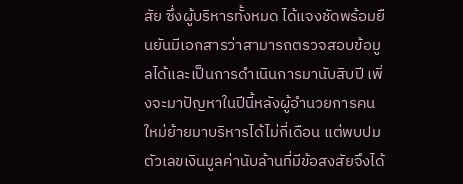สัย ซึ่งผู้บริหารทั้งหมด ได้แจงชัดพร้อมยืนยันมีเอกสารว่าสามารถตรวจสอบข้อมูลได้และเป็นการดำเนินการมานับสิบปี เพิ่งจะมาปัญหาในปีนี้หลังผู้อำนวยการคนใหม่ย้ายมาบริหารได้ไม่กี่เดือน แต่พบปมตัวเลขเงินมูลค่านับล้านที่มีข้อสงสัยจึงได้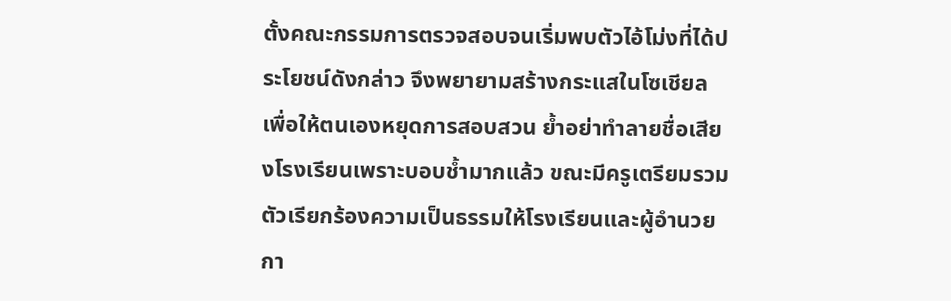ตั้งคณะกรรมการตรวจสอบจนเริ่มพบตัวไอ้โม่งที่ได้ประโยชน์ดังกล่าว จึงพยายามสร้างกระแสในโซเชียล เพื่อให้ตนเองหยุดการสอบสวน ย้ำอย่าทำลายชื่อเสียงโรงเรียนเพราะบอบช้ำมากแล้ว ขณะมีครูเตรียมรวมตัวเรียกร้องความเป็นธรรมให้โรงเรียนและผู้อำนวยกา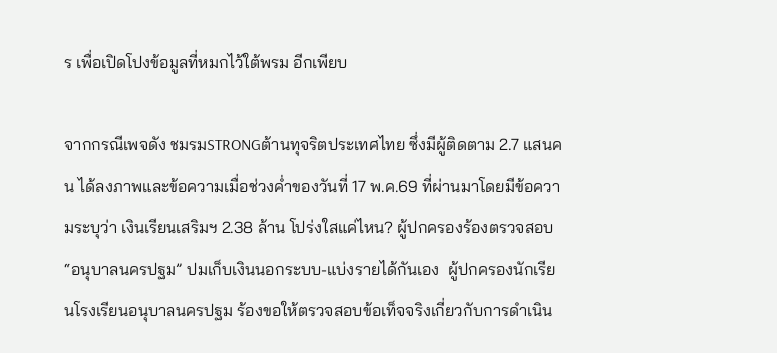ร เพื่อเปิดโปงข้อมูลที่หมกไว้ใต้พรม อีกเพียบ

จากกรณีเพจดัง ชมรมSTRONGต้านทุจริตประเทศไทย ซึ่งมีผู้ติดตาม 2.7 แสนคน ได้ลงภาพและข้อความเมื่อช่วงค่ำของวันที่ 17 พ.ค.69 ที่ผ่านมาโดยมีข้อความระบุว่า เงินเรียนเสริมฯ 2.38 ล้าน โปร่งใสแค่ไหน? ผู้ปกครองร้องตรวจสอบ “อนุบาลนครปฐม” ปมเก็บเงินนอกระบบ-แบ่งรายได้กันเอง  ผู้ปกครองนักเรียนโรงเรียนอนุบาลนครปฐม ร้องขอให้ตรวจสอบข้อเท็จจริงเกี่ยวกับการดำเนิน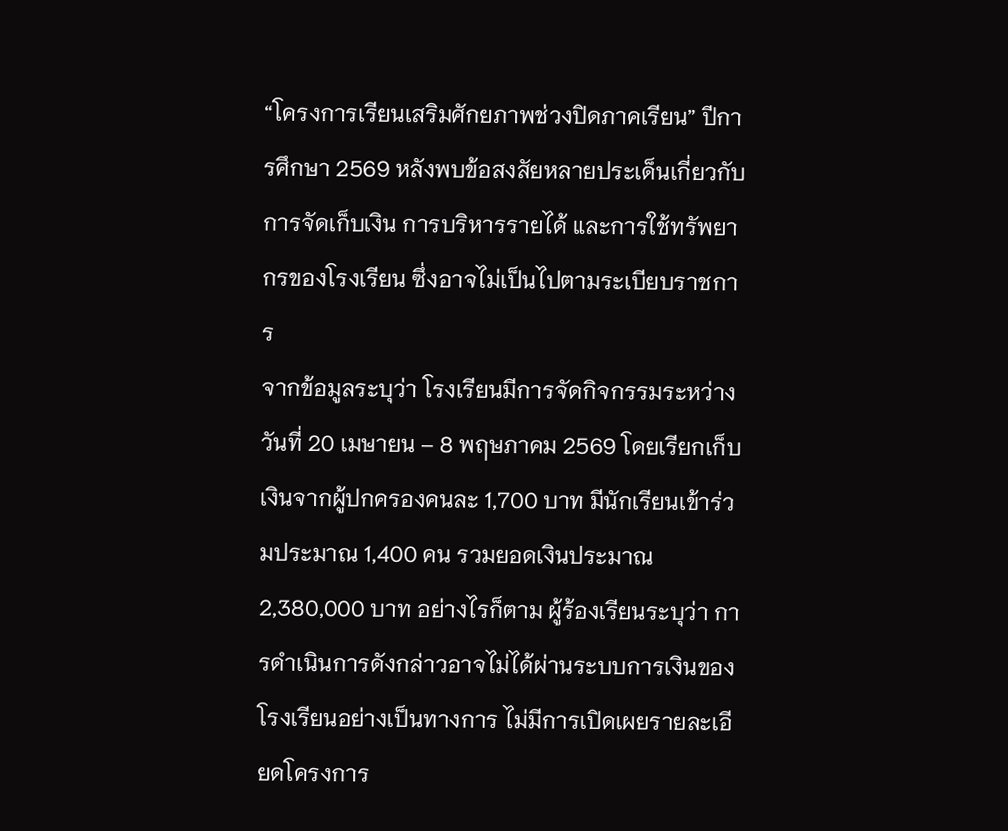“โครงการเรียนเสริมศักยภาพช่วงปิดภาคเรียน” ปีการศึกษา 2569 หลังพบข้อสงสัยหลายประเด็นเกี่ยวกับการจัดเก็บเงิน การบริหารรายได้ และการใช้ทรัพยากรของโรงเรียน ซึ่งอาจไม่เป็นไปตามระเบียบราชการ
จากข้อมูลระบุว่า โรงเรียนมีการจัดกิจกรรมระหว่างวันที่ 20 เมษายน – 8 พฤษภาคม 2569 โดยเรียกเก็บเงินจากผู้ปกครองคนละ 1,700 บาท มีนักเรียนเข้าร่วมประมาณ 1,400 คน รวมยอดเงินประมาณ 2,380,000 บาท อย่างไรก็ตาม ผู้ร้องเรียนระบุว่า การดำเนินการดังกล่าวอาจไม่ได้ผ่านระบบการเงินของโรงเรียนอย่างเป็นทางการ ไม่มีการเปิดเผยรายละเอียดโครงการ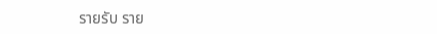รายรับ ราย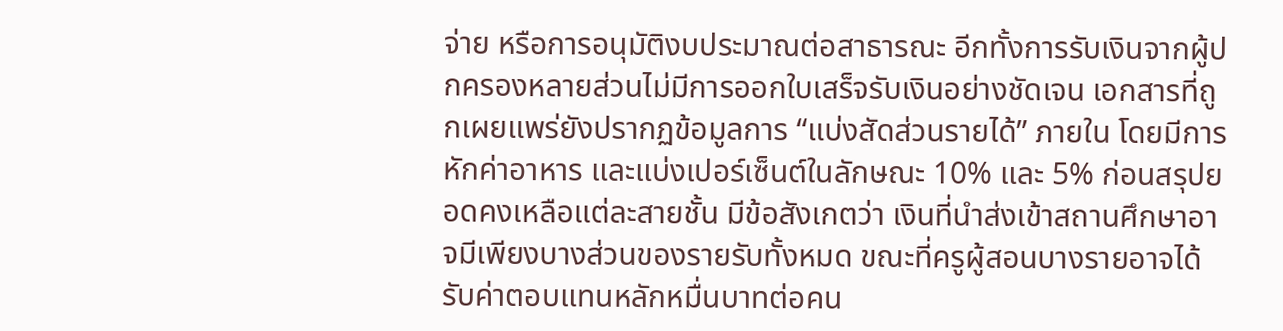จ่าย หรือการอนุมัติงบประมาณต่อสาธารณะ อีกทั้งการรับเงินจากผู้ปกครองหลายส่วนไม่มีการออกใบเสร็จรับเงินอย่างชัดเจน เอกสารที่ถูกเผยแพร่ยังปรากฏข้อมูลการ “แบ่งสัดส่วนรายได้” ภายใน โดยมีการหักค่าอาหาร และแบ่งเปอร์เซ็นต์ในลักษณะ 10% และ 5% ก่อนสรุปยอดคงเหลือแต่ละสายชั้น มีข้อสังเกตว่า เงินที่นำส่งเข้าสถานศึกษาอาจมีเพียงบางส่วนของรายรับทั้งหมด ขณะที่ครูผู้สอนบางรายอาจได้รับค่าตอบแทนหลักหมื่นบาทต่อคน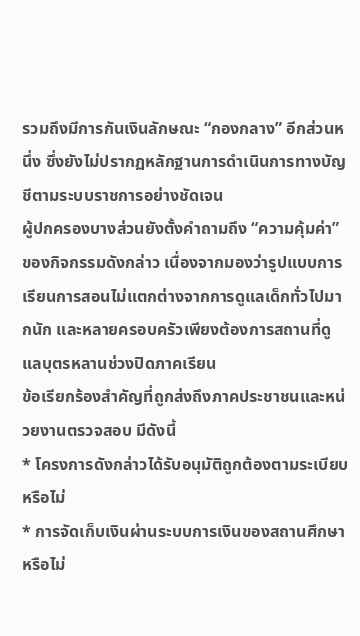รวมถึงมีการกันเงินลักษณะ “กองกลาง” อีกส่วนหนึ่ง ซึ่งยังไม่ปรากฏหลักฐานการดำเนินการทางบัญชีตามระบบราชการอย่างชัดเจน
ผู้ปกครองบางส่วนยังตั้งคำถามถึง “ความคุ้มค่า” ของกิจกรรมดังกล่าว เนื่องจากมองว่ารูปแบบการเรียนการสอนไม่แตกต่างจากการดูแลเด็กทั่วไปมากนัก และหลายครอบครัวเพียงต้องการสถานที่ดูแลบุตรหลานช่วงปิดภาคเรียน
ข้อเรียกร้องสำคัญที่ถูกส่งถึงภาคประชาชนและหน่วยงานตรวจสอบ มีดังนี้
* โครงการดังกล่าวได้รับอนุมัติถูกต้องตามระเบียบหรือไม่
* การจัดเก็บเงินผ่านระบบการเงินของสถานศึกษาหรือไม่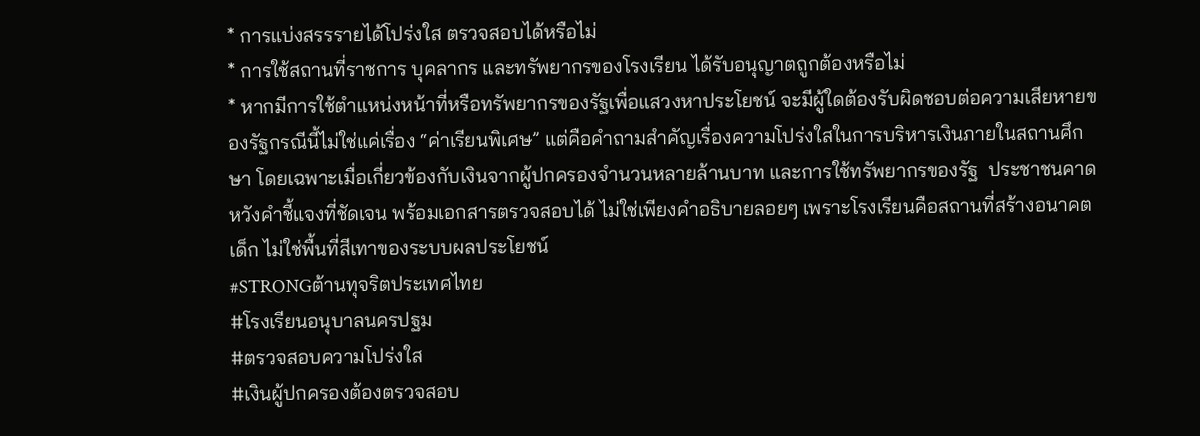* การแบ่งสรรรายได้โปร่งใส ตรวจสอบได้หรือไม่
* การใช้สถานที่ราชการ บุคลากร และทรัพยากรของโรงเรียน ได้รับอนุญาตถูกต้องหรือไม่
* หากมีการใช้ตำแหน่งหน้าที่หรือทรัพยากรของรัฐเพื่อแสวงหาประโยชน์ จะมีผู้ใดต้องรับผิดชอบต่อความเสียหายของรัฐกรณีนี้ไม่ใช่แค่เรื่อง “ค่าเรียนพิเศษ” แต่คือคำถามสำคัญเรื่องความโปร่งใสในการบริหารเงินภายในสถานศึกษา โดยเฉพาะเมื่อเกี่ยวข้องกับเงินจากผู้ปกครองจำนวนหลายล้านบาท และการใช้ทรัพยากรของรัฐ  ประชาชนคาดหวังคำชี้แจงที่ชัดเจน พร้อมเอกสารตรวจสอบได้ ไม่ใช่เพียงคำอธิบายลอยๆ เพราะโรงเรียนคือสถานที่สร้างอนาคตเด็ก ไม่ใช่พื้นที่สีเทาของระบบผลประโยชน์
#STRONGต้านทุจริตประเทศไทย
#โรงเรียนอนุบาลนครปฐม
#ตรวจสอบความโปร่งใส
#เงินผู้ปกครองต้องตรวจสอบ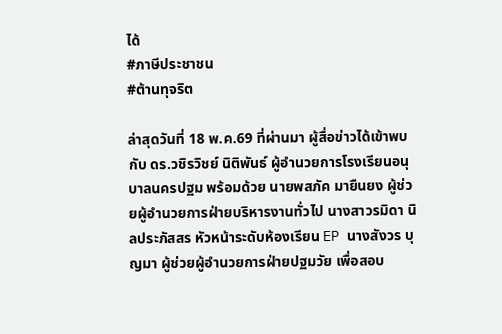ได้
#ภาษีประชาชน
#ต้านทุจริต

ล่าสุดวันที่ 18 พ.ค.69 ที่ผ่านมา ผู้สื่อข่าวได้เข้าพบกับ ดร.วชิรวิชย์ นิติพันธ์ ผู้อำนวยการโรงเรียนอนุบาลนครปฐม พร้อมด้วย นายพสภัค มายืนยง ผู้ช่วยผู้อำนวยการฝ่ายบริหารงานทั่วไป นางสาวรมิดา นิลประภัสสร หัวหน้าระดับห้องเรียน EP นางสังวร บุญมา ผู้ช่วยผู้อำนวยการฝ่ายปฐมวัย เพื่อสอบ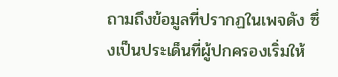ถามถึงข้อมูลที่ปรากฏในเพจดัง ซึ่งเป็นประเด็นที่ผู้ปกครองเริ่มให้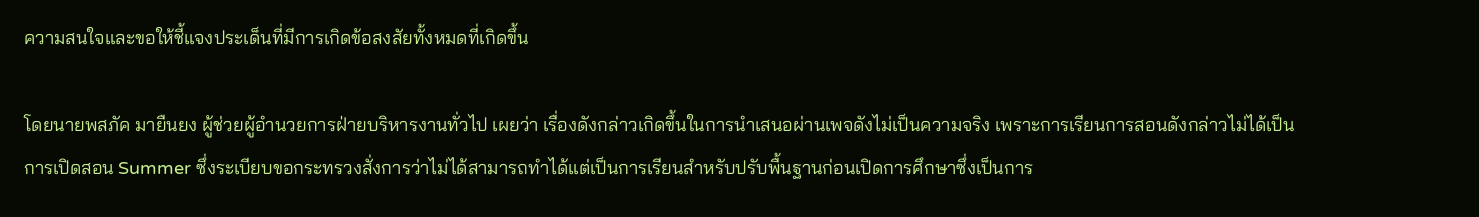ความสนใจและขอให้ชี้แจงประเด็นที่มีการเกิดข้อสงสัยทั้งหมดที่เกิดขึ้น

โดยนายพสภัค มายืนยง ผู้ช่วยผู้อำนวยการฝ่ายบริหารงานทั่วไป เผยว่า เรื่องดังกล่าวเกิดขึ้นในการนำเสนอผ่านเพจดังไม่เป็นความจริง เพราะการเรียนการสอนดังกล่าวไม่ได้เป็นการเปิดสอน Summer ซึ่งระเบียบขอกระทรวงสั่งการว่าไม่ได้สามารถทำได้แต่เป็นการเรียนสำหรับปรับพื้นฐานก่อนเปิดการศึกษาซึ่งเป็นการ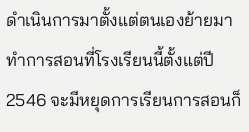ดำเนินการมาตั้งแต่ตนเองย้ายมาทำการสอนที่โรงเรียนนี้ตั้งแต่ปี 2546 จะมีหยุดการเรียนการสอนก็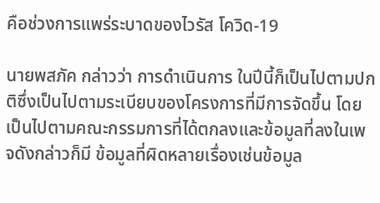คือช่วงการแพร่ระบาดของไวรัส โควิด-19

นายพสภัค กล่าวว่า การดำเนินการ ในปีนี้ก็เป็นไปตามปกติซึ่งเป็นไปตามระเบียบของโครงการที่มีการจัดขึ้น โดยเป็นไปตามคณะกรรมการที่ได้ตกลงและข้อมูลที่ลงในเพจดังกล่าวก็มี ข้อมูลที่ผิดหลายเรื่องเช่นข้อมูล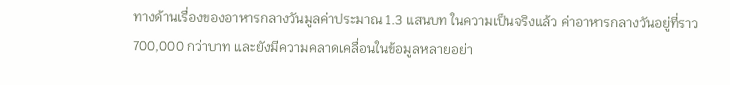ทางด้านเรื่องของอาหารกลางวันมูลค่าประมาณ 1.3 แสนบท ในความเป็นจริงแล้ว ค่าอาหารกลางวันอยู่ที่ราว 700,000 กว่าบาท และยังมีความคลาดเคลื่อนในข้อมูลหลายอย่า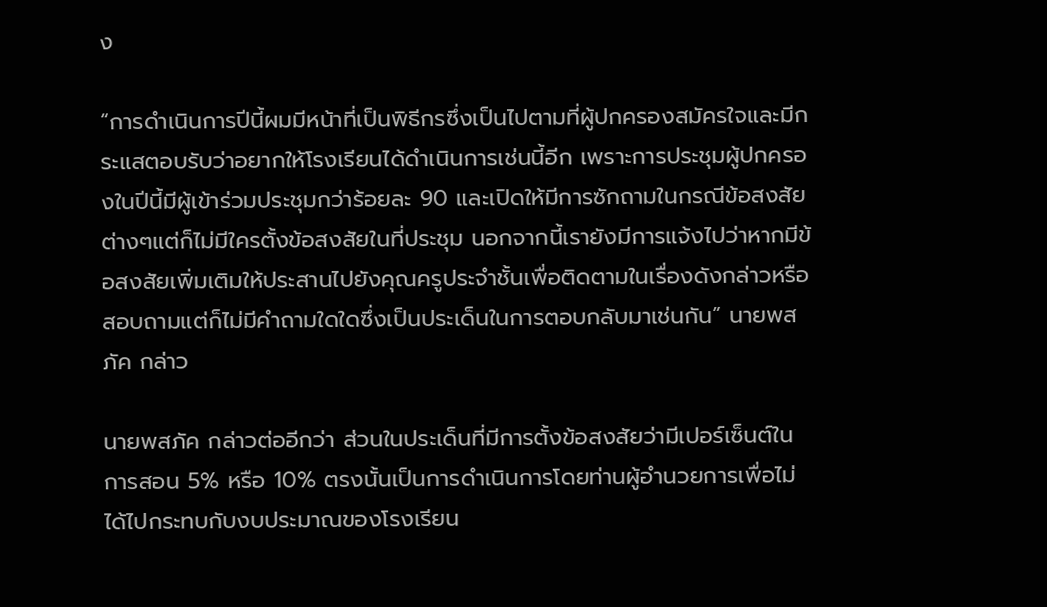ง

“การดำเนินการปีนี้ผมมีหน้าที่เป็นพิธีกรซึ่งเป็นไปตามที่ผู้ปกครองสมัครใจและมีกระแสตอบรับว่าอยากให้โรงเรียนได้ดำเนินการเช่นนี้อีก เพราะการประชุมผู้ปกครองในปีนี้มีผู้เข้าร่วมประชุมกว่าร้อยละ 90 และเปิดให้มีการซักถามในกรณีข้อสงสัยต่างๆแต่ก็ไม่มีใครตั้งข้อสงสัยในที่ประชุม นอกจากนี้เรายังมีการแจ้งไปว่าหากมีข้อสงสัยเพิ่มเติมให้ประสานไปยังคุณครูประจำชั้นเพื่อติดตามในเรื่องดังกล่าวหรือสอบถามแต่ก็ไม่มีคำถามใดใดซึ่งเป็นประเด็นในการตอบกลับมาเช่นกัน” นายพสภัค กล่าว

นายพสภัค กล่าวต่ออีกว่า ส่วนในประเด็นที่มีการตั้งข้อสงสัยว่ามีเปอร์เซ็นต์ในการสอน 5% หรือ 10% ตรงนั้นเป็นการดำเนินการโดยท่านผู้อำนวยการเพื่อไม่ได้ไปกระทบกับงบประมาณของโรงเรียน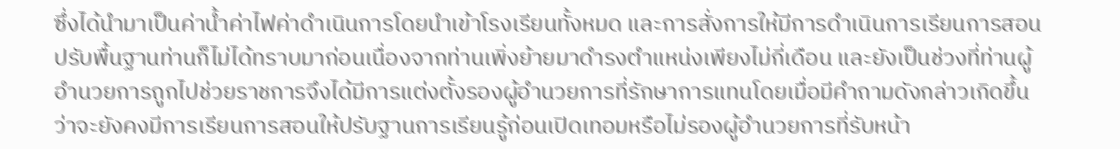ซึ่งได้นำมาเป็นค่าน้ำค่าไฟค่าดำเนินการโดยนำเข้าโรงเรียนทั้งหมด และการสั่งการให้มีการดำเนินการเรียนการสอนปรับพื้นฐานท่านก็ไม่ได้ทราบมาก่อนเนื่องจากท่านเพิ่งย้ายมาดำรงตำแหน่งเพียงไม่กี่เดือน และยังเป็นช่วงที่ท่านผู้อำนวยการถูกไปช่วยราชการจึงได้มีการแต่งตั้งรองผู้อำนวยการที่รักษาการแทนโดยเมื่อมีคำถามดังกล่าวเกิดขึ้นว่าจะยังคงมีการเรียนการสอนให้ปรับฐานการเรียนรู้ก่อนเปิดเทอมหรือไม่รองผู้อำนวยการที่รับหน้า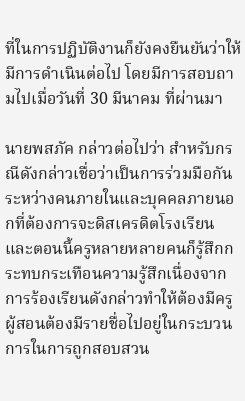ที่ในการปฏิบัติงานก็ยังคงยืนยันว่าให้มีการดำเนินต่อไป โดยมีการสอบถามไปเมื่อวันที่ 30 มีนาคม ที่ผ่านมา

นายพสภัค กล่าวต่อไปว่า สำหรับกรณีดังกล่าวเชื่อว่าเป็นการร่วมมือกันระหว่างคนภายในและบุคคลภายนอกที่ต้องการจะดิสเครดิตโรงเรียน และตอนนี้ครูหลายหลายคนก็รู้สึกกระทบกระเทือนความรู้สึกเนื่องจากการร้องเรียนดังกล่าวทำให้ต้องมีครูผู้สอนต้องมีรายชื่อไปอยู่ในกระบวนการในการถูกสอบสวน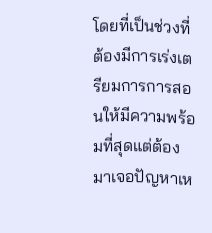โดยที่เป็นช่วงที่ต้องมีการเร่งเตรียมการการสอนให้มีความพร้อมที่สุดแต่ต้องมาเจอปัญหาเห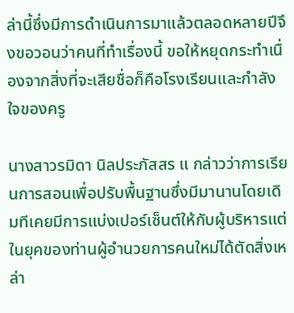ล่านี้ซึ่งมีการดำเนินการมาแล้วตลอดหลายปีจึงขอวอนว่าคนที่ทำเรื่องนี้ ขอให้หยุดกระทำเนื่องจากสิ่งที่จะเสียชื่อก็คือโรงเรียนและกำลังใจของครู

นางสาวรมิดา นิลประภัสสร แ กล่าวว่าการเรียนการสอนเพื่อปรับพื้นฐานซึ่งมีมานานโดยเดิมทีเคยมีการแบ่งเปอร์เซ็นต์ให้กับผู้บริหารแต่ในยุคของท่านผู้อำนวยการคนใหม่ได้ตัดสิ่งเหล่า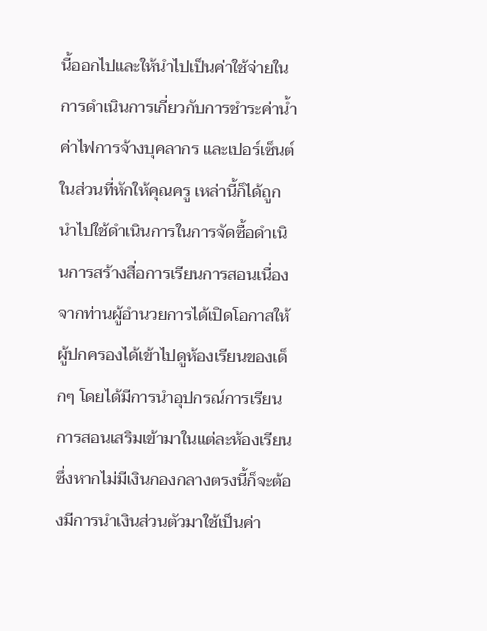นี้ออกไปและให้นำไปเป็นค่าใช้จ่ายในการดำเนินการเกี่ยวกับการชำระค่าน้ำค่าไฟการจ้างบุคลากร และเปอร์เซ็นต์ในส่วนที่หักให้คุณครู เหล่านี้ก็ได้ถูกนำไปใช้ดำเนินการในการจัดซื้อดำเนินการสร้างสื่อการเรียนการสอนเนื่องจากท่านผู้อำนวยการได้เปิดโอกาสให้ผู้ปกครองได้เข้าไปดูห้องเรียนของเด็กๆ โดยได้มีการนำอุปกรณ์การเรียนการสอนเสริมเข้ามาในแต่ละห้องเรียนซึ่งหากไม่มีเงินกองกลางตรงนี้ก็จะต้องมีการนำเงินส่วนตัวมาใช้เป็นค่า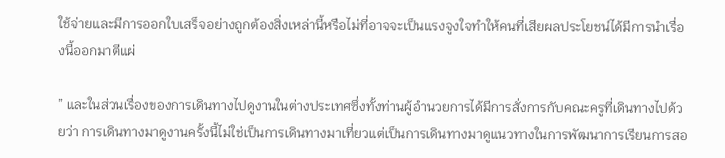ใช้จ่ายและมีการออกใบเสร็จอย่างถูกต้องสิ่งเหล่านี้หรือไม่ที่อาจจะเป็นแรงจูงใจทำให้คนที่เสียผลประโยชน์ได้มีการนำเรื่องนี้ออกมาตีแผ่

” และในส่วนเรื่องของการเดินทางไปดูงานในต่างประเทศซึ่งทั้งท่านผู้อำนวยการได้มีการสั่งการกับคณะครูที่เดินทางไปด้วยว่า การเดินทางมาดูงานครั้งนี้ไม่ใช่เป็นการเดินทางมาเที่ยวแต่เป็นการเดินทางมาดูแนวทางในการพัฒนาการเรียนการสอ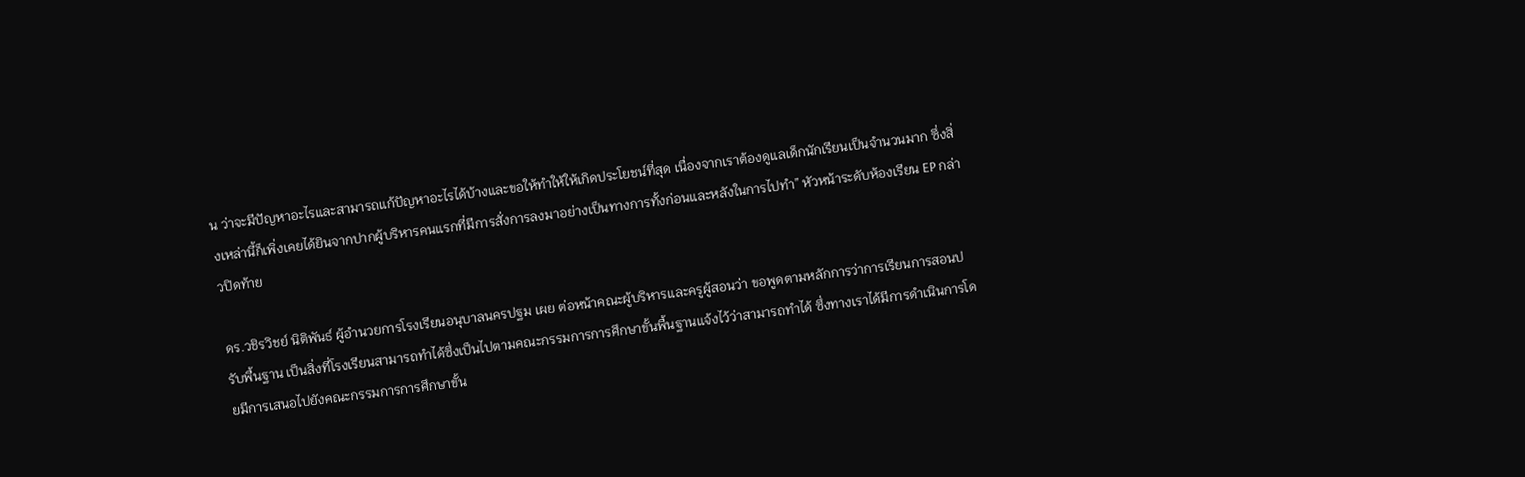น ว่าจะมีปัญหาอะไรและสามารถแก้ปัญหาอะไรได้บ้างและขอให้ทำให้ให้เกิดประโยชน์ที่สุด เนื่องจากเราต้องดูแลเด็กนักเรียนเป็นจำนวนมาก ซึ่งสิ่งเหล่านี้ก็เพิ่งเคยได้ยินจากปากผู้บริหารคนแรกที่มีการสั่งการลงมาอย่างเป็นทางการทั้งก่อนและหลังในการไปทำ” หัวหน้าระดับห้องเรียน EP กล่าวปิดท้าย

ดร.วชิรวิชย์ นิติพันธ์ ผู้อำนวยการโรงเรียนอนุบาลนครปฐม เผย ต่อหน้าคณะผู้บริหารและครูผู้สอนว่า ขอพูดตามหลักการว่าการเรียนการสอนปรับพื้นฐาน เป็นสิ่งที่โรงเรียนสามารถทำได้ซึ่งเป็นไปตามคณะกรรมการการศึกษาขั้นพื้นฐานแจ้งไว้ว่าสามารถทำได้ ซึ่งทางเราได้มีการดำเนินการโดยมีการเสนอไปยังคณะกรรมการการศึกษาขั้น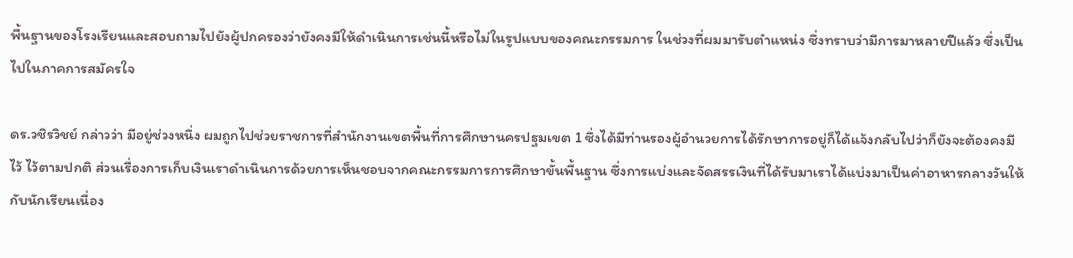พื้นฐานของโรงเรียนและสอบถามไปยังผู้ปกครองว่ายังคงมีให้ดำเนินการเช่นนี้หรือไม่ในรูปแบบของคณะกรรมการ ในช่วงที่ผมมารับตำแหน่ง ซึ่งทราบว่ามีการมาหลายปีแล้ว ซึ่งเป็นไปในภาคการสมัครใจ

ดร.วชิรวิชย์ กล่าวว่า มีอยู่ช่วงหนึ่ง ผมถูกไปช่วยราชการที่สำนักงานเขตพื้นที่การศึกษานครปฐมเขต 1 ซึ่งได้มีท่านรองผู้อำนวยการได้รักษาการอยู่ก็ได้แจ้งกลับไปว่าก็ยังจะต้องคงมีไว้ ไว้ตามปกติ ส่วนเรื่องการเก็บเงินเราดำเนินการด้วยการเห็นชอบจากคณะกรรมการการศึกษาขั้นพื้นฐาน ซึ่งการแบ่งและจัดสรรเงินที่ได้รับมาเราได้แบ่งมาเป็นค่าอาหารกลางวันให้กับนักเรียนเนื่อง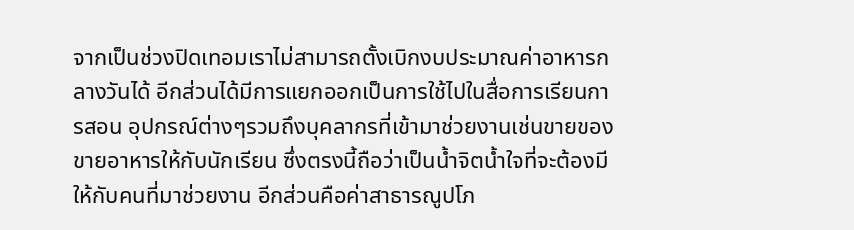จากเป็นช่วงปิดเทอมเราไม่สามารถตั้งเบิกงบประมาณค่าอาหารกลางวันได้ อีกส่วนได้มีการแยกออกเป็นการใช้ไปในสื่อการเรียนการสอน อุปกรณ์ต่างๆรวมถึงบุคลากรที่เข้ามาช่วยงานเช่นขายของขายอาหารให้กับนักเรียน ซึ่งตรงนี้ถือว่าเป็นน้ำจิตน้ำใจที่จะต้องมีให้กับคนที่มาช่วยงาน อีกส่วนคือค่าสาธารณูปโภ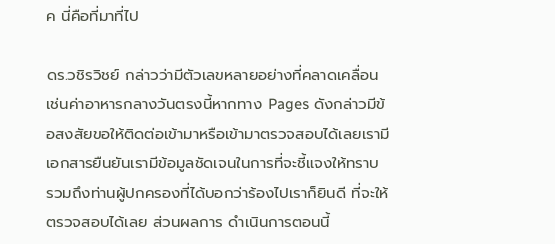ค นี่คือที่มาที่ไป

ดร.วชิรวิชย์ กล่าวว่ามีตัวเลขหลายอย่างที่คลาดเคลื่อนเช่นค่าอาหารกลางวันตรงนี้หากทาง Pages ดังกล่าวมีข้อสงสัยขอให้ติดต่อเข้ามาหรือเข้ามาตรวจสอบได้เลยเรามีเอกสารยืนยันเรามีข้อมูลชัดเจนในการที่จะชี้แจงให้ทราบ รวมถึงท่านผู้ปกครองที่ได้บอกว่าร้องไปเราก็ยินดี ที่จะให้ตรวจสอบได้เลย ส่วนผลการ ดำเนินการตอนนี้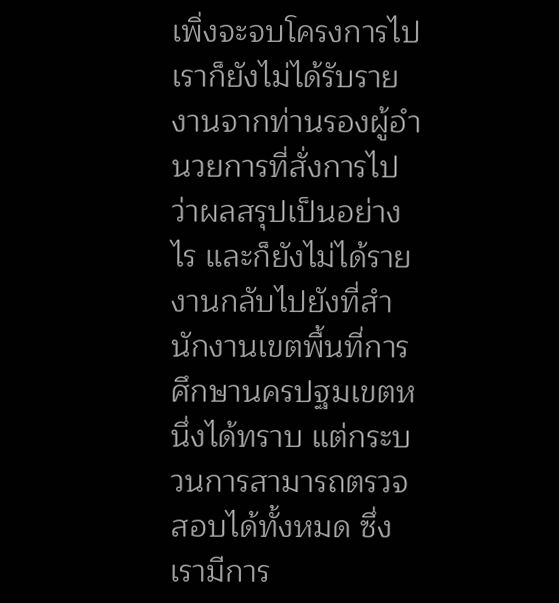เพิ่งจะจบโครงการไปเราก็ยังไม่ได้รับรายงานจากท่านรองผู้อำนวยการที่สั่งการไปว่าผลสรุปเป็นอย่างไร และก็ยังไม่ได้รายงานกลับไปยังที่สำนักงานเขตพื้นที่การศึกษานครปฐมเขตหนึ่งได้ทราบ แต่กระบวนการสามารถตรวจสอบได้ทั้งหมด ซึ่งเรามีการ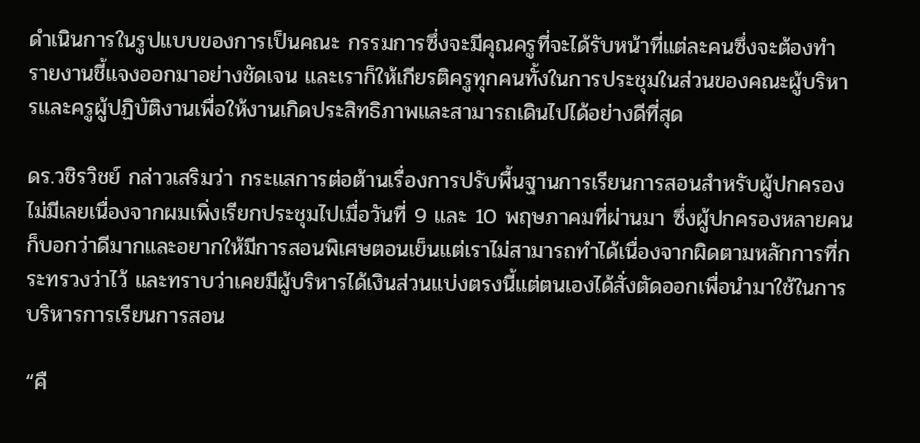ดำเนินการในรูปแบบของการเป็นคณะ กรรมการซึ่งจะมีคุณครูที่จะได้รับหน้าที่แต่ละคนซึ่งจะต้องทำรายงานชี้แจงออกมาอย่างชัดเจน และเราก็ให้เกียรติครูทุกคนทั้งในการประชุมในส่วนของคณะผู้บริหารและครูผู้ปฏิบัติงานเพื่อให้งานเกิดประสิทธิภาพและสามารถเดินไปได้อย่างดีที่สุด

ดร.วชิรวิชย์ กล่าวเสริมว่า กระแสการต่อต้านเรื่องการปรับพื้นฐานการเรียนการสอนสำหรับผู้ปกครองไม่มีเลยเนื่องจากผมเพิ่งเรียกประชุมไปเมื่อวันที่ 9 และ 10 พฤษภาคมที่ผ่านมา ซึ่งผู้ปกครองหลายคนก็บอกว่าดีมากและอยากให้มีการสอนพิเศษตอนเย็นแต่เราไม่สามารถทำได้เนื่องจากผิดตามหลักการที่กระทรวงว่าไว้ และทราบว่าเคยมีผู้บริหารได้เงินส่วนแบ่งตรงนี้แต่ตนเองได้สั่งตัดออกเพื่อนำมาใช้ในการบริหารการเรียนการสอน

“คื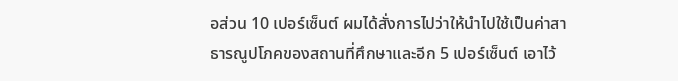อส่วน 10 เปอร์เซ็นต์ ผมได้สั่งการไปว่าให้นำไปใช้เป็นค่าสาธารณูปโภคของสถานที่ศึกษาและอีก 5 เปอร์เซ็นต์ เอาไว้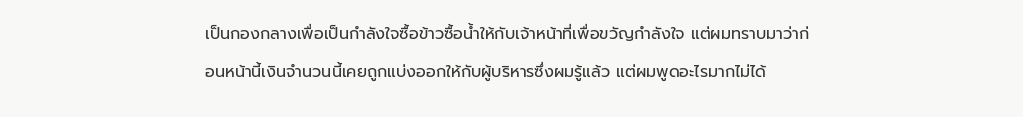เป็นกองกลางเพื่อเป็นกำลังใจซื้อข้าวซื้อน้ำให้กับเจ้าหน้าที่เพื่อขวัญกำลังใจ แต่ผมทราบมาว่าก่อนหน้านี้เงินจำนวนนี้เคยถูกแบ่งออกให้กับผู้บริหารซึ่งผมรู้แล้ว แต่ผมพูดอะไรมากไม่ได้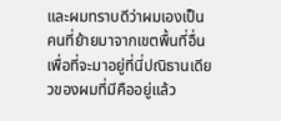และผมทราบดีว่าผมเองเป็นคนที่ย้ายมาจากเขตพื้นที่อื่น เพื่อที่จะมาอยู่ที่นี่ปณิธานเดียวของผมที่มีคืออยู่แล้ว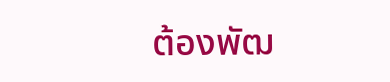ต้องพัฒ